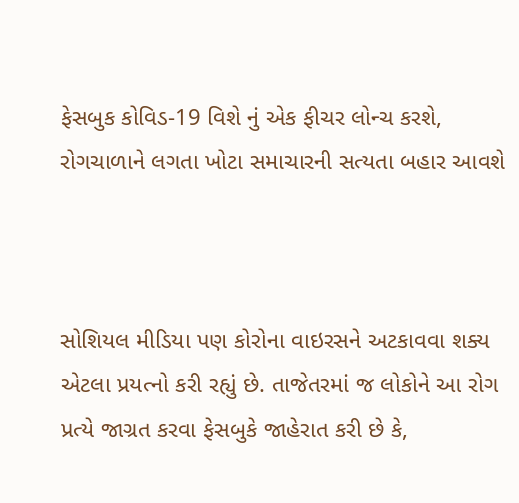ફેસબુક કોવિડ-19 વિશે નું એક ફીચર લોન્ચ કરશે, રોગચાળાને લગતા ખોટા સમાચારની સત્યતા બહાર આવશે



સોશિયલ મીડિયા પણ કોરોના વાઇરસને અટકાવવા શક્ય એટલા પ્રયત્નો કરી રહ્યું છે. તાજેતરમાં જ લોકોને આ રોગ પ્રત્યે જાગ્રત કરવા ફેસબુકે જાહેરાત કરી છે કે,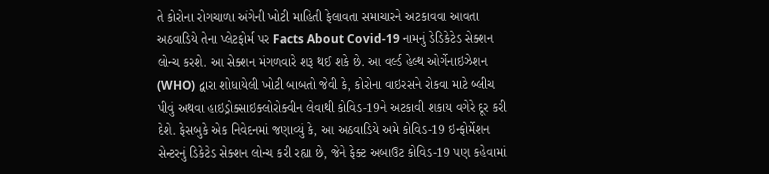તે કોરોના રોગચાળા અંગેની ખોટી માહિતી ફેલાવતા સમાચારને અટકાવવા આવતા અઠવાડિયે તેના પ્લેટફોર્મ પર Facts About Covid-19 નામનું ડેડિકેટેડ સેક્શન લોન્ચ કરશે. આ સેક્શન મંગળવારે શરૂ થઈ શકે છે. આ વર્લ્ડ હેલ્થ ઓર્ગેનાઇઝેશન (WHO) દ્વારા શોધાયેલી ખોટી બાબતો જેવી કે, કોરોના વાઇરસને રોકવા માટે બ્લીચ પીવું અથવા હાઇડ્રોક્સાઇક્લોરોક્વીન લેવાથી કોવિડ-19ને અટકાવી શકાય વગેરે દૂર કરી દેશે. ફેસબુકે એક નિવેદનમાં જણાવ્યું કે, આ અઠવાડિયે અમે કોવિડ-19 ઇન્ફોર્મેશન સેન્ટરનું ડિકેટેડ સેક્શન લોન્ચ કરી રહ્યા છે, જેને ફેક્ટ અબાઉટ કોવિડ-19 પણ કહેવામાં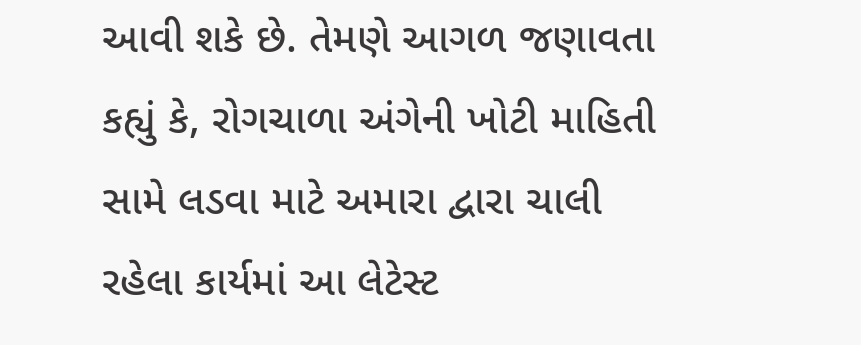આવી શકે છે. તેમણે આગળ જણાવતા કહ્યું કે, રોગચાળા અંગેની ખોટી માહિતી સામે લડવા માટે અમારા દ્વારા ચાલી રહેલા કાર્યમાં આ લેટેસ્ટ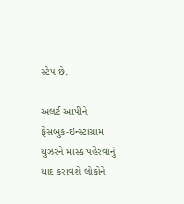સ્ટેપ છે.

અલર્ટ આપીને ફેસબુક-ઇન્સ્ટાગ્રામ યુઝરને માસ્ક પહેરવાનું યાદ કરાવશે લોકોને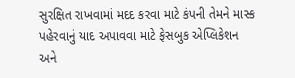સુરક્ષિત રાખવામાં મદદ કરવા માટે કંપની તેમને માસ્ક પહેરવાનું યાદ અપાવવા માટે ફેસબુક એપ્લિકેશન અને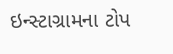ઇન્સ્ટાગ્રામના ટોપ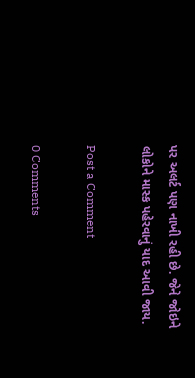પર અલર્ટ પણ નાખી રહી છે. જેને જોઇને લોકોને માસ્ક પહેરવાનું યાદ આવી જાય.

Post a Comment

0 Comments